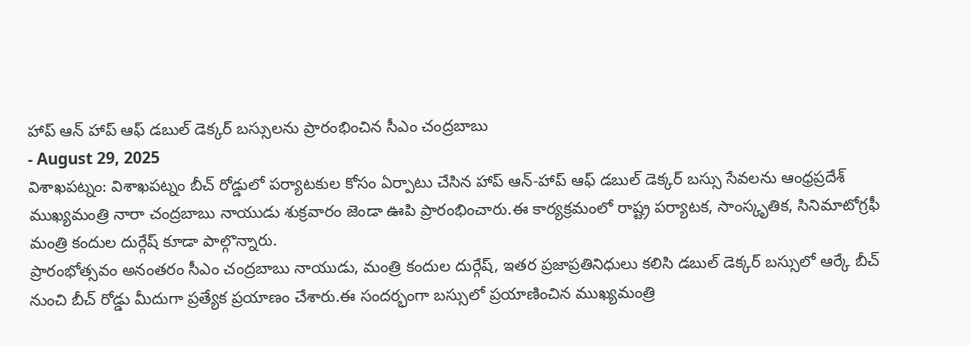హాప్ ఆన్ హాప్ ఆఫ్ డబుల్ డెక్కర్ బస్సులను ప్రారంభించిన సీఎం చంద్రబాబు
- August 29, 2025
విశాఖపట్నం: విశాఖపట్నం బీచ్ రోడ్డులో పర్యాటకుల కోసం ఏర్పాటు చేసిన హాప్ ఆన్-హాప్ ఆఫ్ డబుల్ డెక్కర్ బస్సు సేవలను ఆంధ్రప్రదేశ్ ముఖ్యమంత్రి నారా చంద్రబాబు నాయుడు శుక్రవారం జెండా ఊపి ప్రారంభించారు.ఈ కార్యక్రమంలో రాష్ట్ర పర్యాటక, సాంస్కృతిక, సినిమాటోగ్రఫీ మంత్రి కందుల దుర్గేష్ కూడా పాల్గొన్నారు.
ప్రారంభోత్సవం అనంతరం సీఎం చంద్రబాబు నాయుడు, మంత్రి కందుల దుర్గేష్, ఇతర ప్రజాప్రతినిధులు కలిసి డబుల్ డెక్కర్ బస్సులో ఆర్కే బీచ్ నుంచి బీచ్ రోడ్డు మీదుగా ప్రత్యేక ప్రయాణం చేశారు.ఈ సందర్భంగా బస్సులో ప్రయాణించిన ముఖ్యమంత్రి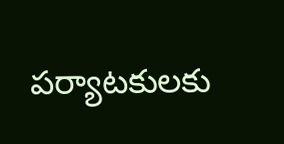పర్యాటకులకు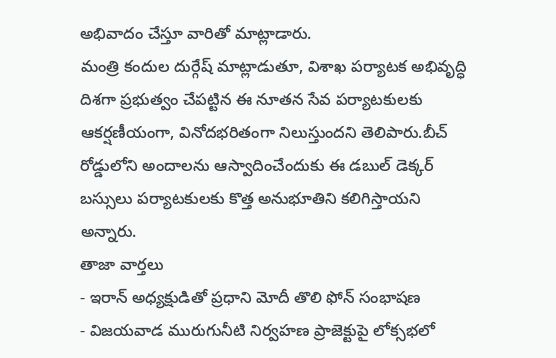అభివాదం చేస్తూ వారితో మాట్లాడారు.
మంత్రి కందుల దుర్గేష్ మాట్లాడుతూ, విశాఖ పర్యాటక అభివృద్ధి దిశగా ప్రభుత్వం చేపట్టిన ఈ నూతన సేవ పర్యాటకులకు ఆకర్షణీయంగా, వినోదభరితంగా నిలుస్తుందని తెలిపారు.బీచ్ రోడ్డులోని అందాలను ఆస్వాదించేందుకు ఈ డబుల్ డెక్కర్ బస్సులు పర్యాటకులకు కొత్త అనుభూతిని కలిగిస్తాయని అన్నారు.
తాజా వార్తలు
- ఇరాన్ అధ్యక్షుడితో ప్రధాని మోదీ తొలి ఫోన్ సంభాషణ
- విజయవాడ మురుగునీటి నిర్వహణ ప్రాజెక్టుపై లోక్సభలో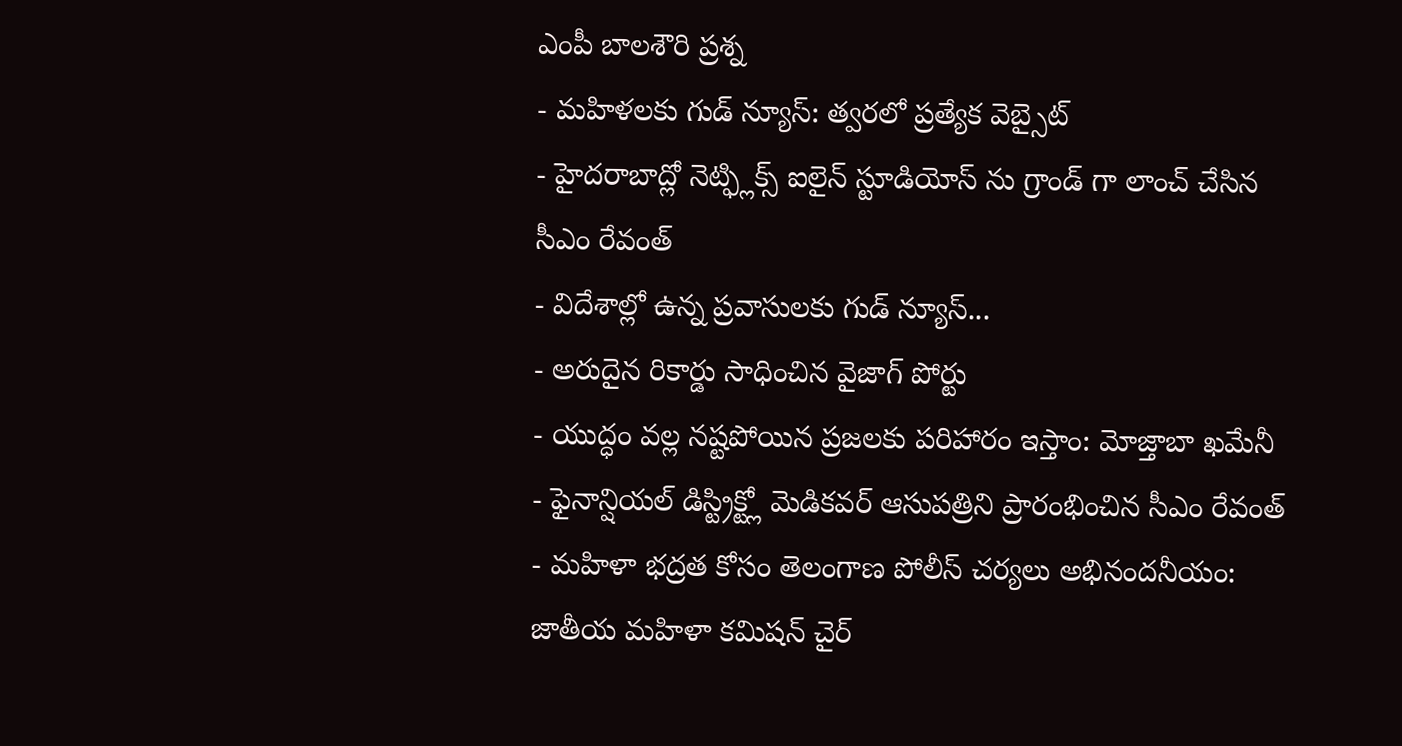ఎంపీ బాలశౌరి ప్రశ్న
- మహిళలకు గుడ్ న్యూస్: త్వరలో ప్రత్యేక వెబ్సైట్
- హైదరాబాద్లో నెట్ఫ్లిక్స్ ఐలైన్ స్టూడియోస్ ను గ్రాండ్ గా లాంచ్ చేసిన సీఎం రేవంత్
- విదేశాల్లో ఉన్న ప్రవాసులకు గుడ్ న్యూస్...
- అరుదైన రికార్డు సాధించిన వైజాగ్ పోర్టు
- యుద్ధం వల్ల నష్టపోయిన ప్రజలకు పరిహారం ఇస్తాం: మోజ్తాబా ఖమేనీ
- ఫైనాన్షియల్ డిస్ట్రిక్ట్లో మెడికవర్ ఆసుపత్రిని ప్రారంభించిన సీఎం రేవంత్
- మహిళా భద్రత కోసం తెలంగాణ పోలీస్ చర్యలు అభినందనీయం: జాతీయ మహిళా కమిషన్ చైర్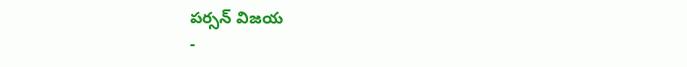పర్సన్ విజయ
-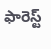ఫారెస్ట్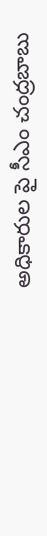అధికారుల పై సీఎం చంద్రబాబు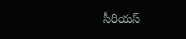సీరియస్